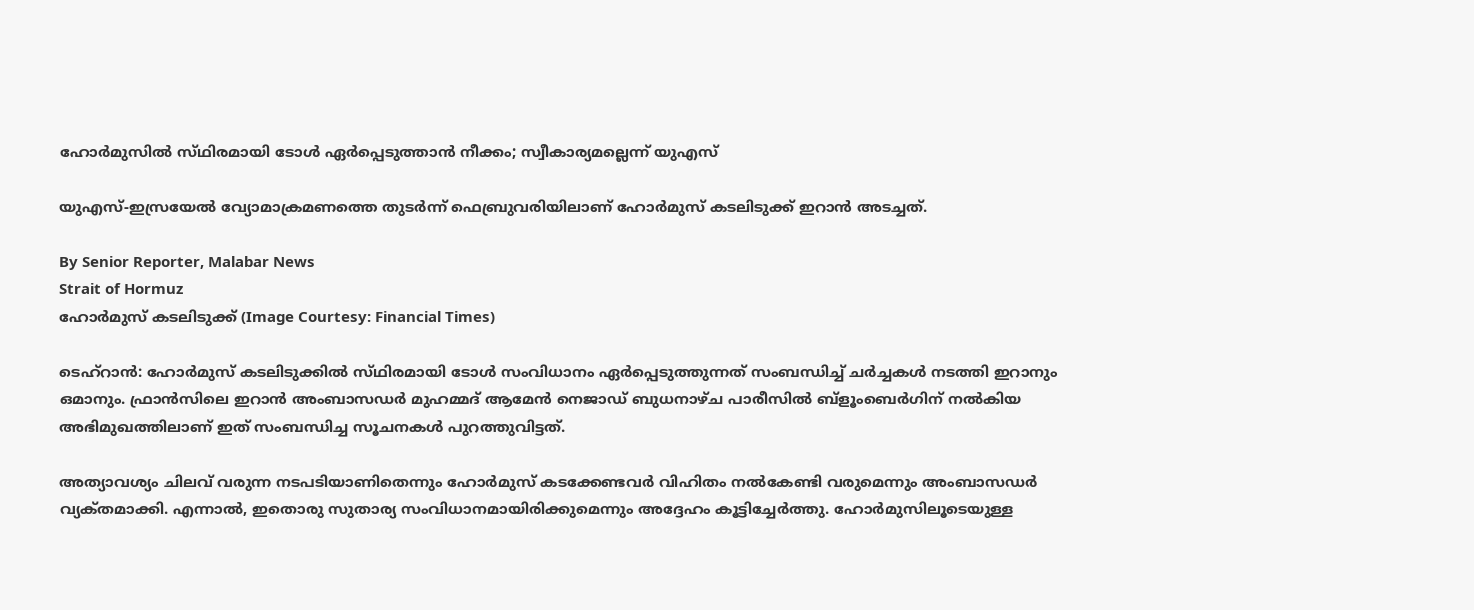ഹോർമുസിൽ സ്‌ഥിരമായി ടോൾ ഏർപ്പെടുത്താൻ നീക്കം; സ്വീകാര്യമല്ലെന്ന് യുഎസ്

യുഎസ്-ഇസ്രയേൽ വ്യോമാക്രമണത്തെ തുടർന്ന് ഫെബ്രുവരിയിലാണ് ഹോർമുസ് കടലിടുക്ക് ഇറാൻ അടച്ചത്.

By Senior Reporter, Malabar News
Strait of Hormuz
ഹോർമുസ് കടലിടുക്ക് (Image Courtesy: Financial Times)

ടെഹ്‌റാൻ: ഹോർമുസ് കടലിടുക്കിൽ സ്‌ഥിരമായി ടോൾ സംവിധാനം ഏർപ്പെടുത്തുന്നത് സംബന്ധിച്ച് ചർച്ചകൾ നടത്തി ഇറാനും ഒമാനും. ഫ്രാൻസിലെ ഇറാൻ അംബാസഡർ മുഹമ്മദ് ആമേൻ നെജാഡ് ബുധനാഴ്‌ച പാരീസിൽ ബ്ളൂംബെർഗിന് നൽകിയ അഭിമുഖത്തിലാണ് ഇത് സംബന്ധിച്ച സൂചനകൾ പുറത്തുവിട്ടത്.

അത്യാവശ്യം ചിലവ് വരുന്ന നടപടിയാണിതെന്നും ഹോർമുസ് കടക്കേണ്ടവർ വിഹിതം നൽകേണ്ടി വരുമെന്നും അംബാസഡർ വ്യക്‌തമാക്കി. എന്നാൽ, ഇതൊരു സുതാര്യ സംവിധാനമായിരിക്കുമെന്നും അദ്ദേഹം കൂട്ടിച്ചേർത്തു. ഹോർമുസിലൂടെയുള്ള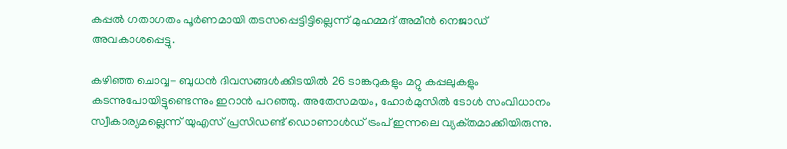കപ്പൽ ഗതാഗതം പൂർണമായി തടസപ്പെട്ടിട്ടില്ലെന്ന് മുഹമ്മദ് അമീൻ നെജാഡ് അവകാശപ്പെട്ടു.

കഴിഞ്ഞ ചൊവ്വ- ബുധൻ ദിവസങ്ങൾക്കിടയിൽ 26 ടാങ്കറുകളും മറ്റു കപ്പലുകളും കടന്നുപോയിട്ടുണ്ടെന്നും ഇറാൻ പറഞ്ഞു. അതേസമയം, ഹോർമുസിൽ ടോൾ സംവിധാനം സ്വീകാര്യമല്ലെന്ന് യുഎസ് പ്രസിഡണ്ട് ഡൊണാൾഡ് ട്രംപ് ഇന്നലെ വ്യക്‌തമാക്കിയിരുന്നു.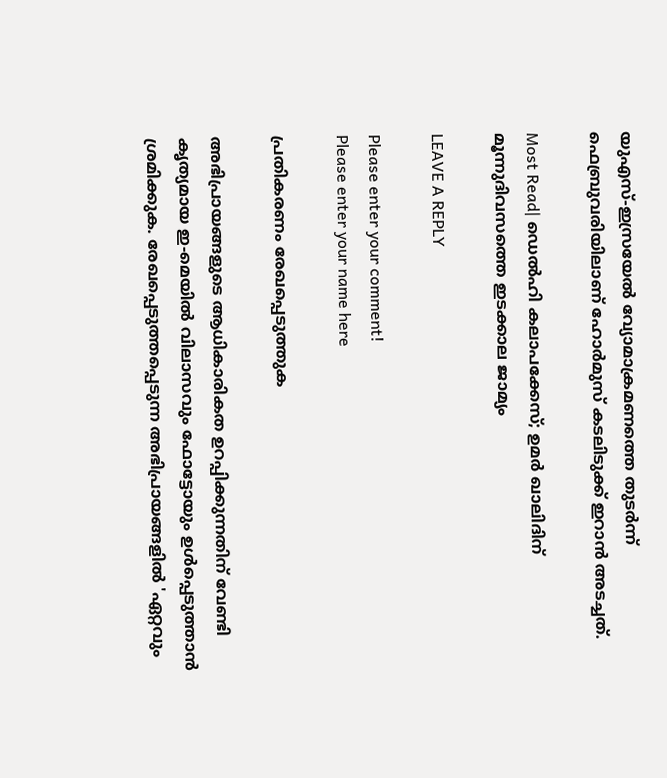യുഎസ്-ഇസ്രയേൽ വ്യോമാക്രമണത്തെ തുടർന്ന് ഫെബ്രുവരിയിലാണ് ഹോർമുസ് കടലിടുക്ക് ഇറാൻ അടച്ചത്.

Most Read| ഡെൽഹി കലാപക്കേസ്; ഉമർ ഖാലിദിന് മൂന്നുദിവസത്തെ ഇടക്കാല ജാമ്യം

LEAVE A REPLY

Please enter your comment!
Please enter your name here

പ്രതികരണം രേഖപ്പെടുത്തുക

അഭിപ്രായങ്ങളുടെ ആധികാരികത ഉറപ്പിക്കുന്നതിന് വേണ്ടി കൃത്യമായ ഇ-മെയിൽ വിലാസവും ഫോട്ടോയും ഉൾപ്പെടുത്താൻ ശ്രമിക്കുക. രേഖപ്പെടുത്തപ്പെടുന്ന അഭിപ്രായങ്ങളിൽ 'ഏറ്റവും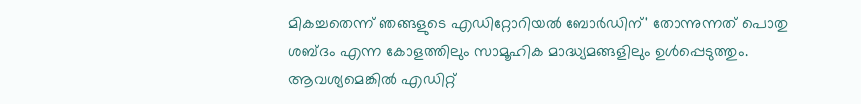മികച്ചതെന്ന് ഞങ്ങളുടെ എഡിറ്റോറിയൽ ബോർഡിന്' തോന്നുന്നത് പൊതു ശബ്‌ദം എന്ന കോളത്തിലും സാമൂഹിക മാദ്ധ്യമങ്ങളിലും ഉൾപ്പെടുത്തും. ആവശ്യമെങ്കിൽ എഡിറ്റ്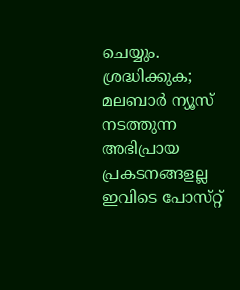ചെയ്യും. ശ്രദ്ധിക്കുക; മലബാർ ന്യൂസ് നടത്തുന്ന അഭിപ്രായ പ്രകടനങ്ങളല്ല ഇവിടെ പോസ്‌റ്റ്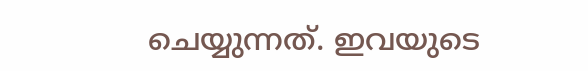ചെയ്യുന്നത്. ഇവയുടെ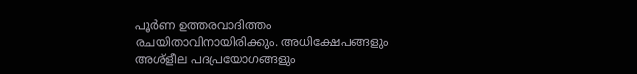പൂർണ ഉത്തരവാദിത്തം രചയിതാവിനായിരിക്കും. അധിക്ഷേപങ്ങളും അശ്‌ളീല പദപ്രയോഗങ്ങളും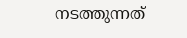നടത്തുന്നത്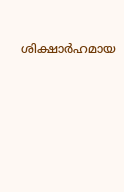ശിക്ഷാർഹമായ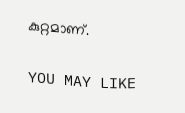കുറ്റമാണ്.

YOU MAY LIKE